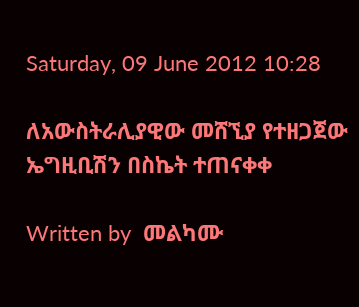Saturday, 09 June 2012 10:28

ለአውስትራሊያዊው መሸኚያ የተዘጋጀው ኤግዚቢሽን በስኬት ተጠናቀቀ

Written by  መልካሙ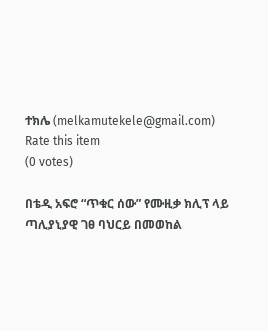ተክሌ (melkamutekele@gmail.com)
Rate this item
(0 votes)

በቴዲ አፍሮ “ጥቁር ሰው” የሙዚቃ ክሊፕ ላይ ጣሊያኒያዊ ገፀ ባህርይ በመወከል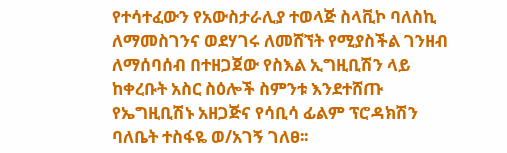የተሳተፈውን የአውስታራሊያ ተወላጅ ስላቪኮ ባለስኪ ለማመስገንና ወደሃገሩ ለመሸኘት የሚያስችል ገንዘብ ለማሰባሰብ በተዘጋጀው የስእል ኢግዚቢሽን ላይ ከቀረቡት አስር ስዕሎች ስምንቱ እንደተሸጡ የኤግዚቢሽኑ አዘጋጅና የሳቢሳ ፊልም ፕሮዳክሽን ባለቤት ተስፋዬ ወ/አገኝ ገለፀ፡፡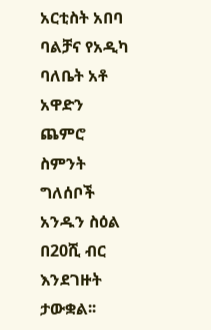አርቲስት አበባ ባልቻና የአዲካ ባለቤት አቶ አዋድን ጨምሮ ስምንት ግለሰቦች አንዱን ስዕል በ20ሺ ብር እንደገዙት ታውቋል፡፡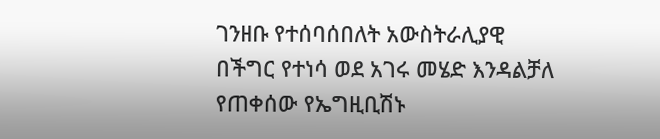ገንዘቡ የተሰባሰበለት አውስትራሊያዊ በችግር የተነሳ ወደ አገሩ መሄድ እንዳልቻለ የጠቀሰው የኤግዚቢሽኑ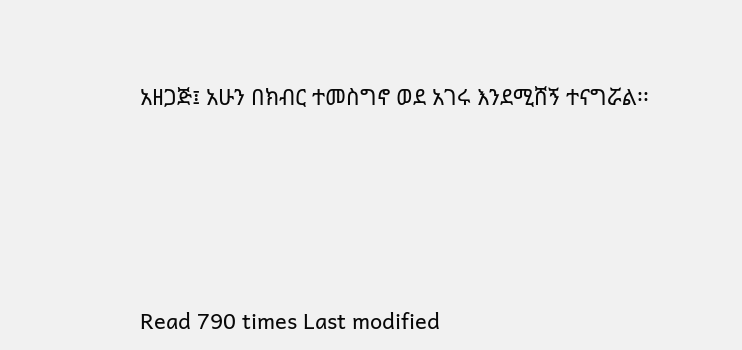አዘጋጅ፤ አሁን በክብር ተመስግኖ ወደ አገሩ እንደሚሸኝ ተናግሯል፡፡





Read 790 times Last modified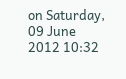on Saturday, 09 June 2012 10:32